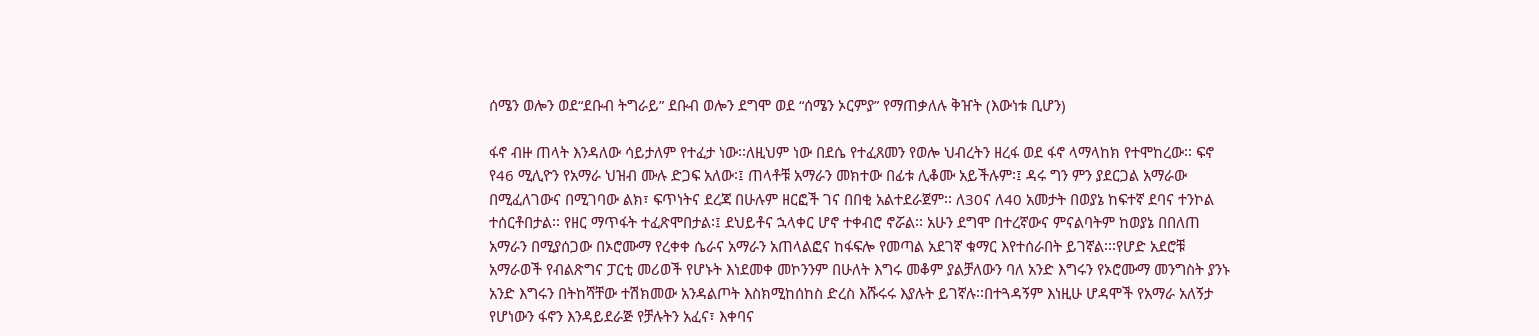ሰሜን ወሎን ወደ“ደቡብ ትግራይ” ደቡብ ወሎን ደግሞ ወደ “ሰሜን ኦርምያ” የማጠቃለሉ ቅዠት (እውነቱ ቢሆን)

ፋኖ ብዙ ጠላት እንዳለው ሳይታለም የተፈታ ነው፡፡ለዚህም ነው በደሴ የተፈጸመን የወሎ ህብረትን ዘረፋ ወደ ፋኖ ላማላከክ የተሞከረው፡፡ ፍኖ የ46 ሚሊዮን የአማራ ህዝብ ሙሉ ድጋፍ አለው፡፤ ጠላቶቹ አማራን መክተው በፊቱ ሊቆሙ አይችሉም፡፤ ዳሩ ግን ምን ያደርጋል አማራው በሚፈለገውና በሚገባው ልክ፣ ፍጥነትና ደረጃ በሁሉም ዘርፎች ገና በበቂ አልተደራጀም፡፡ ለ30ና ለ40 አመታት በወያኔ ከፍተኛ ደባና ተንኮል ተሰርቶበታል፡፡ የዘር ማጥፋት ተፈጽሞበታል፡፤ ደህይቶና ኋላቀር ሆኖ ተቀብሮ ኖሯል፡፡ አሁን ደግሞ በተረኛውና ምናልባትም ከወያኔ በበለጠ አማራን በሚያሰጋው በኦሮሙማ የረቀቀ ሴራና አማራን አጠላልፎና ከፋፍሎ የመጣል አደገኛ ቁማር እየተሰራበት ይገኛል፡፡፡የሆድ አደሮቹ አማራወች የብልጽግና ፓርቲ መሪወች የሆኑት እነደመቀ መኮንንም በሁለት እግሩ መቆም ያልቻለውን ባለ አንድ እግሩን የኦሮሙማ መንግስት ያንኑ አንድ እግሩን በትከሻቸው ተሽክመው አንዳልጦት እስክሚከሰከስ ድረስ እሹሩሩ እያሉት ይገኛሉ፡፡በተጓዳኝም እነዚሁ ሆዳሞች የአማራ አለኝታ የሆነውን ፋኖን እንዳይደራጅ የቻሉትን አፈና፣ እቀባና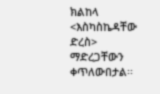ክልከላ <እስካስኬዳቸው ድረስ> ማድረጋቸውን ቀጥለውበታል፡፡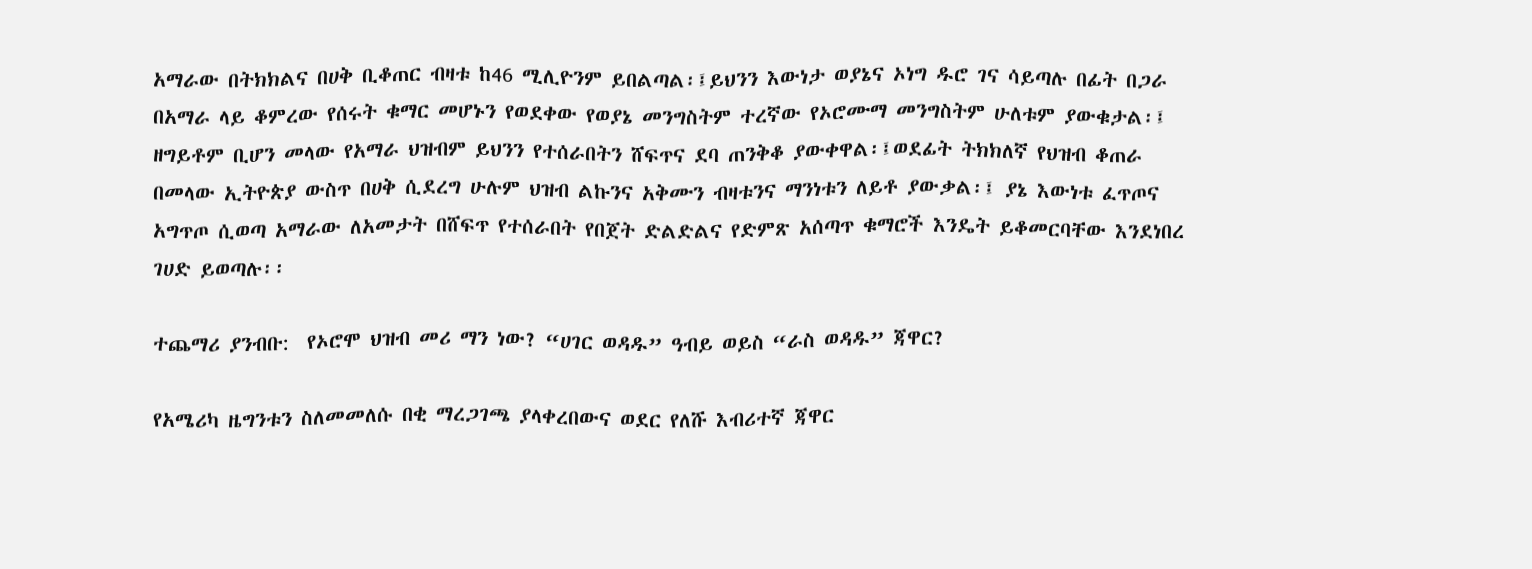አማራው በትክክልና በሀቅ ቢቆጠር ብዛቱ ከ46 ሚሊዮንም ይበልጣል፡፤ይህንን እውነታ ወያኔና ኦነግ ዱሮ ገና ሳይጣሉ በፊት በጋራ በአማራ ላይ ቆምረው የሰሩት ቁማር መሆኑን የወደቀው የወያኔ መንግስትም ተረኛው የኦሮሙማ መንግስትም ሁለቱም ያውቁታል፡፤ ዘግይቶም ቢሆን መላው የአማራ ህዝብም ይህንን የተሰራበትን ሸፍጥና ደባ ጠንቅቆ ያውቀዋል፡፤ወደፊት ትክክለኛ የህዝብ ቆጠራ በመላው ኢትዮጵያ ውስጥ በሀቅ ሲደረግ ሁሉም ህዝብ ልኩንና አቅሙን ብዛቱንና ማንነቱን ለይቶ ያውቃል፡፤ ያኔ እውነቱ ፈጥጦና አግጥጦ ሲወጣ አማራው ለአመታት በሸፍጥ የተሰራበት የበጀት ድልድልና የድምጽ አሰጣጥ ቁማሮች እንዴት ይቆመርባቸው እንደነበረ ገሀድ ይወጣሉ፡፡

ተጨማሪ ያንብቡ:  የኦሮሞ ህዝብ መሪ ማን ነው? “ሀገር ወዳዱ” ዓብይ ወይስ “ራስ ወዳዱ” ጃዋር?

የአሜሪካ ዜግንቱን ስለመመለሱ በቂ ማረጋገጫ ያላቀረበውና ወደር የለሹ እብሪተኛ ጃዋር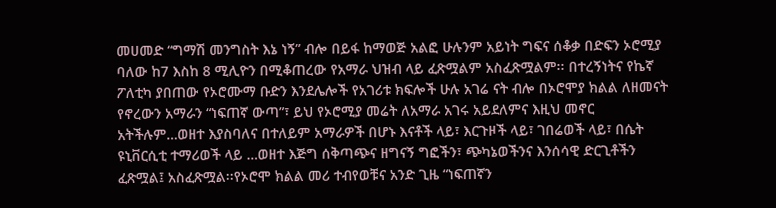መሀመድ “ግማሽ መንግስት እኔ ነኝ” ብሎ በይፋ ከማወጅ አልፎ ሁሉንም አይነት ግፍና ሰቆቃ በድፍን ኦሮሚያ ባለው ከ7 እስከ 8 ሚሊዮን በሚቆጠረው የአማራ ህዝብ ላይ ፈጽሟልም አስፈጽሟልም፡፡ በተረኝነትና የኬኛ ፖለቲካ ያበጠው የኦሮሙማ ቡድን እንደሌሎች የአገሪቱ ክፍሎች ሁሉ አገሬ ናት ብሎ በኦሮሞያ ክልል ለዘመናት የኖረውን አማራን “ነፍጠኛ ውጣ”፣ ይህ የኦሮሚያ መሬት ለአማራ አገሩ አይደለምና እዚህ መኖር አትችሉም…ወዘተ እያስባለና በተለይም አማራዎች በሆኑ እናቶች ላይ፣ እርጉዞች ላይ፣ ገበሬወች ላይ፣ በሴት ዩኒቨርሲቲ ተማሪወች ላይ …ወዘተ እጅግ ሰቅጣጭና ዘግናኝ ግፎችን፣ ጭካኔወችንና እንሰሳዊ ድርጊቶችን ፈጽሟል፤ አስፈጽሟል፡፡የኦሮሞ ክልል መሪ ተብየወቹና አንድ ጊዜ “ነፍጠኛን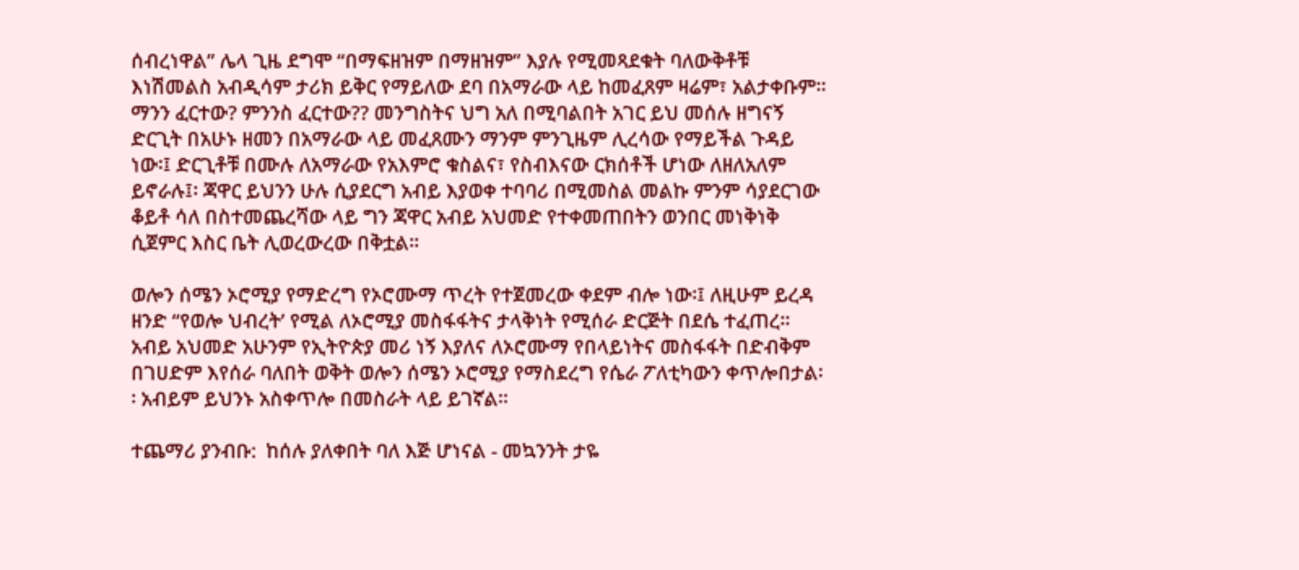ሰብረነዋል” ሌላ ጊዜ ደግሞ “በማፍዘዝም በማዘዝም” እያሉ የሚመጻደቁት ባለውቅቶቹ እነሽመልስ አብዲሳም ታሪክ ይቅር የማይለው ደባ በአማራው ላይ ከመፈጸም ዛሬም፣ አልታቀቡም፡፡ ማንን ፈርተው? ምንንስ ፈርተው?? መንግስትና ህግ አለ በሚባልበት አገር ይህ መሰሉ ዘግናኝ ድርጊት በአሁኑ ዘመን በአማራው ላይ መፈጸሙን ማንም ምንጊዜም ሊረሳው የማይችል ጉዳይ ነው፡፤ ድርጊቶቹ በሙሉ ለአማራው የአእምሮ ቁስልና፣ የስብእናው ርክሰቶች ሆነው ለዘለአለም ይኖራሉ፤፡ ጃዋር ይህንን ሁሉ ሲያደርግ አብይ እያወቀ ተባባሪ በሚመስል መልኩ ምንም ሳያደርገው ቆይቶ ሳለ በስተመጨረሻው ላይ ግን ጃዋር አብይ አህመድ የተቀመጠበትን ወንበር መነቅነቅ ሲጀምር እስር ቤት ሊወረውረው በቅቷል፡፡

ወሎን ሰሜን ኦሮሚያ የማድረግ የኦሮሙማ ጥረት የተጀመረው ቀደም ብሎ ነው፡፤ ለዚሁም ይረዳ ዘንድ “የወሎ ህብረት’ የሚል ለኦሮሚያ መስፋፋትና ታላቅነት የሚሰራ ድርጅት በደሴ ተፈጠረ፡፡ አብይ አህመድ አሁንም የኢትዮጵያ መሪ ነኝ እያለና ለኦሮሙማ የበላይነትና መስፋፋት በድብቅም በገሀድም እየሰራ ባለበት ወቅት ወሎን ሰሜን ኦሮሚያ የማስደረግ የሴራ ፖለቲካውን ቀጥሎበታል፡፡ አብይም ይህንኑ አስቀጥሎ በመስራት ላይ ይገኛል፡፡

ተጨማሪ ያንብቡ:  ከሰሉ ያለቀበት ባለ እጅ ሆነናል - መኳንንት ታዬ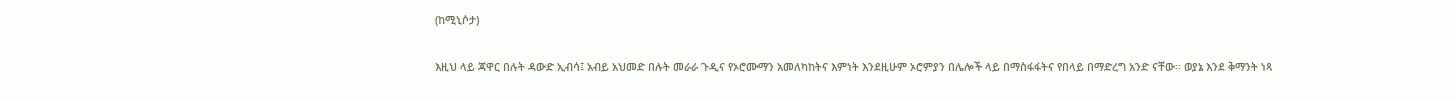(ከሚኒሶታ)

እዚህ ላይ ጃዋር በሉት ዳውድ ኢብሳ፤ አብይ አህመድ በሉት መራራ ጉዲና የኦሮሙማን አመለካከትና እምነት እንደዚሁም ኦሮምያን በሌሎች ላይ በማስፋፋትና የበላይ በማድረግ አንድ ናቸው፡፡ ወያኔ እንደ ቅማንት ነጻ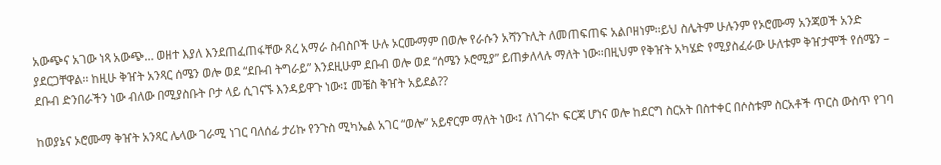አውጭና አገው ነጻ አውጭ… ወዘተ እያለ እንደጠፈጠፋቸው ጸረ አማራ ስብስቦች ሁሉ ኦርሙማም በወሎ የራሱን አሻንጉሊት ለመጠፍጠፍ አልቦዘነም፡፡ይህ ስሌትም ሁሉንም የኦሮሙማ አንጃወች አንድ ያደርጋቸዋል፡፡ ከዚሁ ቅዠት አንጻር ሰሜን ወሎ ወደ “ደቡብ ትግራይ” እንደዚሁም ደቡብ ወሎ ወደ “ሰሜን ኦሮሚያ” ይጠቃለላሉ ማለት ነው፡፡በዚህም የቅዠት አካሄድ የሚያስፈራው ሁለቱም ቅዠታሞች የሰሜን – ደቡብ ድንበራችን ነው ብለው በሚያስቡት ቦታ ላይ ሲገናኙ እንዳይዋጉ ነው፡፤ መቼስ ቅዠት አይደል??

ከወያኔና ኦሮሙማ ቅዠት አንጻር ሌላው ገራሚ ነገር ባለሰፊ ታሪኩ የንጉስ ሚካኤል አገር “ወሎ” አይኖርም ማለት ነው፡፤ ለነገሩኮ ፍርጃ ሆነና ወሎ ከደርግ ስርአት በስተቀር በሶስቱም ስርአቶች ጥርስ ውስጥ የገባ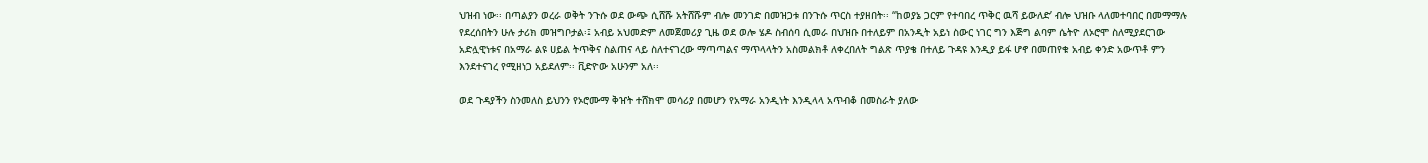ህዝብ ነው፡፡ በጣልያን ወረራ ወቅት ንጉሱ ወደ ውጭ ሲሸሹ አትሸሹም ብሎ መንገድ በመዝጋቱ በንጉሱ ጥርስ ተያዘበት፡፡ “ከወያኔ ጋርም የተባበረ ጥቅር ዉሻ ይውለድ’ ብሎ ህዝቡ ላለመተባበር በመማማሉ የደረሰበትን ሁሉ ታሪክ መዝግቦታል፡፤ አብይ አህመድም ለመጀመሪያ ጊዜ ወደ ወሎ ሄዶ ስብሰባ ሲመራ በህዝቡ በተለይም በአንዲት አይነ ስውር ነገር ግን እጅግ ልባም ሴትዮ ለኦሮሞ ስለሚያደርገው አድሏዊነቱና በአማራ ልዩ ሀይል ትጥቅና ስልጠና ላይ ስለተናገረው ማጣጣልና ማጥላላትን አስመልክቶ ለቀረበለት ግልጽ ጥያቄ በተለይ ጉዳዩ እንዲያ ይፋ ሆኖ በመጠየቁ አብይ ቀንድ አውጥቶ ምን እንደተናገረ የሚዘነጋ አይደለም፡፡ ቪድዮው አሁንም አለ፡፡

ወደ ጉዳያችን ስንመለስ ይህንን የኦሮሙማ ቅዠት ተሸክሞ መሳሪያ በመሆን የአማራ አንዲነት እንዲላላ አጥብቆ በመስራት ያለው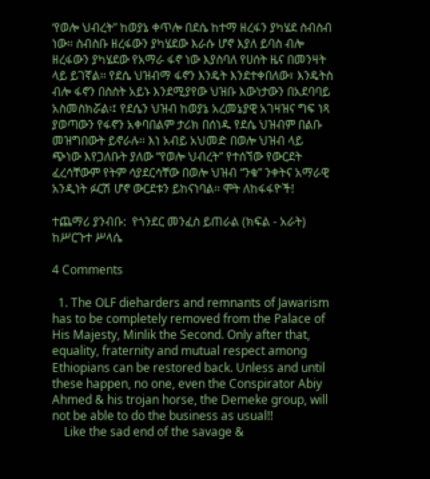‘የወሎ ህብረት” ከወያኔ ቀጥሎ በደሴ ከተማ ዘረፋን ያካሄደ ስብስብ ነው፡፡ ስብስቡ ዘረፋውን ያካሄደው እራሱ ሆኖ እያለ ይባስ ብሎ ዘረፋውን ያካሄደው የአማራ ፋኖ ነው እያስባለ የሀሰት ዜና በመንዛት ላይ ይገኛል፡፡ የደሴ ህዝብማ ፋኖን እንዴት እንደተቀበለው፣ እንዴትስ ብሎ ፋኖን በስስት አይኑ እንደሚያየው ህዝቡ እውነታውን በአደባባይ አስመስክሯል፡፤ የደሴን ህዝብ ከወያኔ አረመኔያዊ አገዛዝና ግፍ ነጻ ያወጣውን የፋኖን አቀባበልም ታሪክ በሰነዱ የደሴ ህዝብም በልቡ መዝግበውት ይኖራሉ፡፡ እነ አብይ አህመድ በወሎ ህዝብ ላይ ጭነው እየጋለቡት ያለው “የወሎ ህብረት” የተሰኘው የውርደት ፈረሳቸውም የትም ሳያደርሳቸው በወሎ ህዝብ “ንቁ” ንቀትና አማራዊ አንዲነት ፉርሽ ሆኖ ውርደቱን ይከናነባል፡፡ ሞት ለከፋፋዮች!

ተጨማሪ ያንብቡ:  የጎንደር መንፈስ ይጠራል (ክፍል - አራት) ከሥርጉተ ሥላሴ

4 Comments

  1. The OLF dieharders and remnants of Jawarism has to be completely removed from the Palace of His Majesty, Minlik the Second. Only after that, equality, fraternity and mutual respect among Ethiopians can be restored back. Unless and until these happen, no one, even the Conspirator Abiy Ahmed & his trojan horse, the Demeke group, will not be able to do the business as usual!!
    Like the sad end of the savage &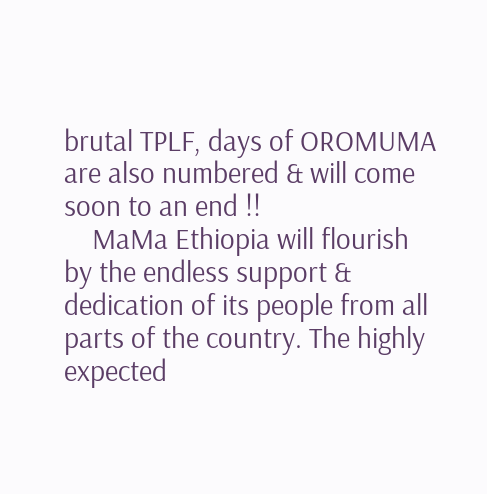brutal TPLF, days of OROMUMA are also numbered & will come soon to an end !!
    MaMa Ethiopia will flourish by the endless support & dedication of its people from all parts of the country. The highly expected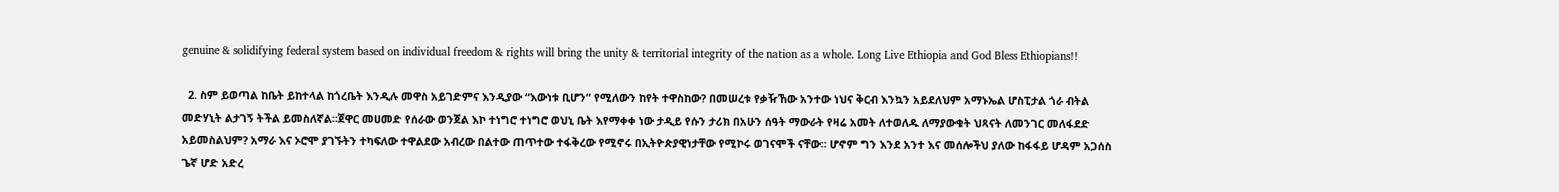genuine & solidifying federal system based on individual freedom & rights will bring the unity & territorial integrity of the nation as a whole. Long Live Ethiopia and God Bless Ethiopians!!

  2. ስም ይወጣል ከቤት ይከተላል ከጎረቤት እንዲሉ መዋስ አይገድምና እንዲያው “እውነቱ ቢሆን” የሚለውን ከየት ተዋስከው? በመሠረቱ የቃዥኸው አንተው ነህና ቅርብ እንኳን አይደለህም አማኑኤል ሆስፒታል ጎራ ብትል መድሃኒት ልታገኝ ትችል ይመስለኛል።ጀዋር መሀመድ የሰራው ወንጀል እኮ ተነግሮ ተነግሮ ወህኒ ቤት እየማቀቀ ነው ታዲይ የሱን ታሪክ በአሁን ሰዓት ማውራት የዛሬ አመት ለተወለዱ ለማያውቁት ህጻናት ለመንገር መለፋደድ አይመስልህም? አማራ እና ኦሮሞ ያገኙትን ተካፍለው ተዋልደው አብረው በልተው ጠጥተው ተፋቅረው የሚኖሩ በኢትዮጵያዊነታቸው የሚኮሩ ወገናሞች ናቸው። ሆኖም ግን እንደ አንተ እና መሰሎችህ ያለው ከፋፋይ ሆዳም አጋሰስ ጌኛ ሆድ አድረ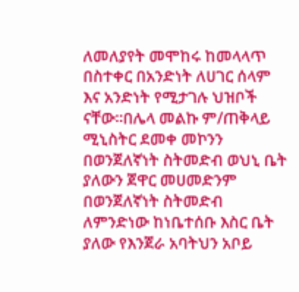ለመለያየት መሞከሩ ከመላላጥ በስተቀር በአንድነት ለሀገር ሰላም እና አንድነት የሚታገሉ ህዝቦች ናቸው።በሌላ መልኩ ም/ጠቅላይ ሚኒስትር ደመቀ መኮንን በወንጀለኛነት ስትመድብ ወህኒ ቤት ያለውን ጀዋር መሀመድንም በወንጀለኛነት ስትመድብ ለምንድነው ከነቤተሰቡ እስር ቤት ያለው የእንጀራ አባትህን አቦይ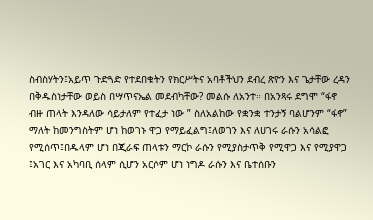ስብስሃትን፤አይጥ ጉድጓድ የተደበቁትን የክርሥትና አባቶችህን ደብረ ጽዮን እና ጌታቸው ረዳን በቅዱስነታቸው ወይስ በሣጥናኤል መደብካቸው? መልሱ ለአንተ። በአንጻሩ ደግሞ “ፋኖ ብዙ ጠላት እንዳለው ሳይታለም የተፈታ ነው ” ስለአልከው የቋንቋ ተንታኝ ባልሆንም “ፋኖ” ማለት ከመንግስትም ሆነ ከወገኑ ዋጋ የማይፈልግ፤ለወገን እና ለሀገሩ ራሱን አሳልፎ የሚሰጥ፤በዱላም ሆነ በጂራፍ ጠላቱን ማርኮ ራሱን የሚያስታጥቅ የሚዋጋ እና የሚያዋጋ ፤አገር እና አካባቢ ሰላም ሲሆን አርሶም ሆነ ነግዶ ራሱን እና ቤተሰቡን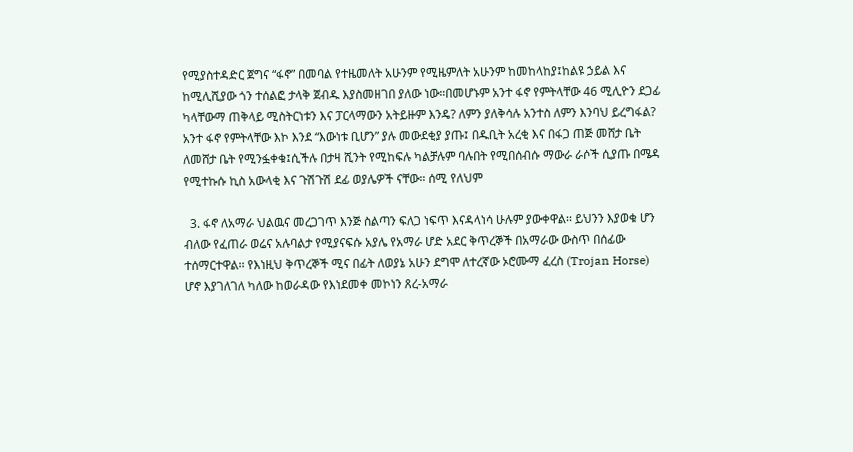የሚያስተዳድር ጀግና “ፋኖ” በመባል የተዜመለት አሁንም የሚዜምለት አሁንም ከመከላከያ፤ከልዩ ኃይል እና ከሚሊሺያው ጎን ተሰልፎ ታላቅ ጀብዱ እያስመዘገበ ያለው ነው።በመሆኑም አንተ ፋኖ የምትላቸው 46 ሚሊዮን ደጋፊ ካላቸውማ ጠቅላይ ሚስትርነቱን እና ፓርላማውን አትይዙም እንዴ? ለምን ያለቅሳሉ አንተስ ለምን እንባህ ይረግፋል? አንተ ፋኖ የምትላቸው እኮ እንደ “እውነቱ ቢሆን” ያሉ መውደቂያ ያጡ፤ በዱቢት አረቂ እና በፋጋ ጠጅ መሸታ ቤት ለመሸታ ቤት የሚንፏቀቁ፤ሲችሉ በታዛ ሺንት የሚከፍሉ ካልቻሉም ባሉበት የሚበሰብሱ ማውራ ራሶች ሲያጡ በሜዳ የሚተኩሱ ኪስ አውላቂ እና ጉሽጉሽ ደፊ ወያሌዎች ናቸው። ሰሚ የለህም

  3. ፋኖ ለአማራ ህልዉና መረጋገጥ እንጅ ስልጣን ፍለጋ ነፍጥ እናዳላነሳ ሁሉም ያውቀዋል፡፡ ይህንን እያወቁ ሆን ብለው የፈጠራ ወሬና አሉባልታ የሚያናፍሱ አያሌ የአማራ ሆድ አደር ቅጥረኞች በአማራው ውስጥ በሰፊው ተሰማርተዋል፡፡ የእነዚህ ቅጥረኞች ሚና በፊት ለወያኔ አሁን ደግሞ ለተረኛው ኦሮሙማ ፈረስ (Trojan Horse) ሆኖ እያገለገለ ካለው ከወራዳው የእነደመቀ መኮነን ጸረ-አማራ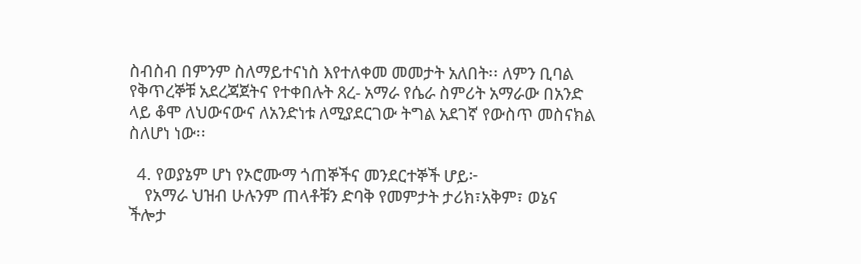ስብስብ በምንም ስለማይተናነስ እየተለቀመ መመታት አለበት፡፡ ለምን ቢባል የቅጥረኞቹ አደረጃጀትና የተቀበሉት ጸረ- አማራ የሴራ ስምሪት አማራው በአንድ ላይ ቆሞ ለህውናውና ለአንድነቱ ለሚያደርገው ትግል አደገኛ የውስጥ መስናክል ስለሆነ ነው፡፡

  4. የወያኔም ሆነ የኦሮሙማ ጎጠኞችና መንደርተኞች ሆይ፦
    የአማራ ህዝብ ሁሉንም ጠላቶቹን ድባቅ የመምታት ታሪክ፣አቅም፣ ወኔና ችሎታ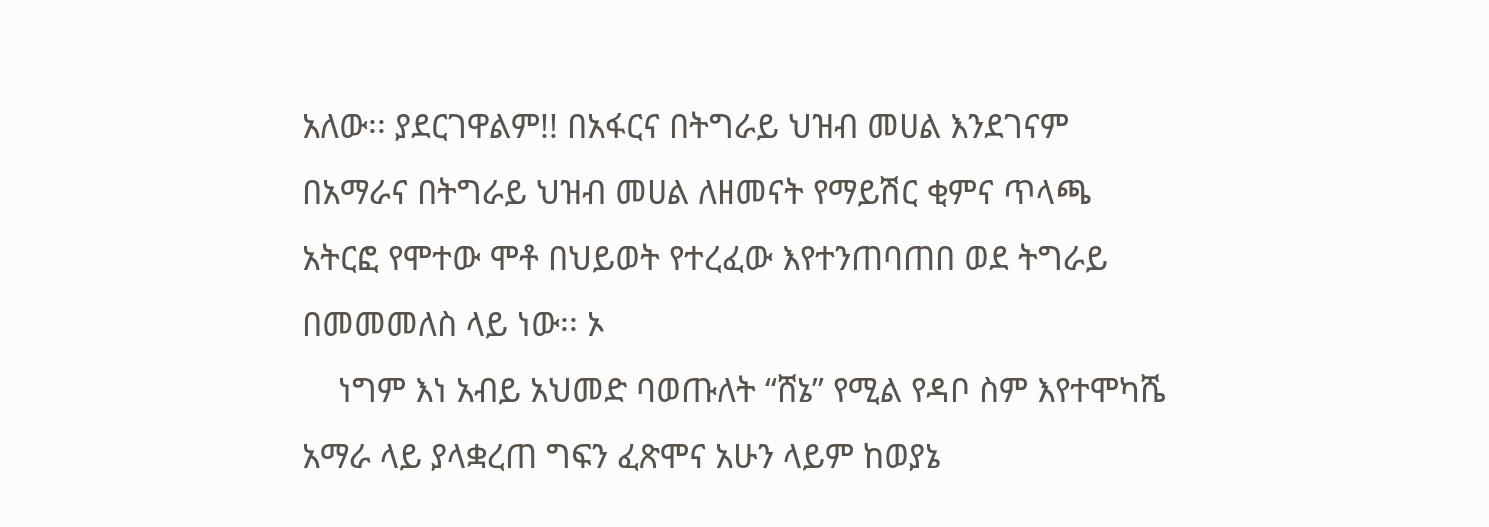አለው፡፡ ያደርገዋልም!! በአፋርና በትግራይ ህዝብ መሀል እንደገናም በአማራና በትግራይ ህዝብ መሀል ለዘመናት የማይሽር ቂምና ጥላጫ አትርፎ የሞተው ሞቶ በህይወት የተረፈው እየተንጠባጠበ ወደ ትግራይ በመመመለስ ላይ ነው፡፡ ኦ
    ነግም እነ አብይ አህመድ ባወጡለት “ሸኔ” የሚል የዳቦ ስም እየተሞካሼ አማራ ላይ ያላቋረጠ ግፍን ፈጽሞና አሁን ላይም ከወያኔ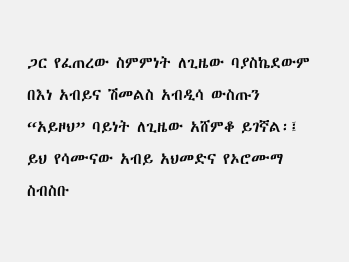ጋር የፈጠረው ስምምነት ለጊዜው ባያስኬደውም በእነ አብይና ሽመልስ አብዲሳ ውስጡን “አይዞህ” ባይነት ለጊዜው አሸምቆ ይገኛል፡፤ ይህ የሳሙናው አብይ አህመድና የኦሮሙማ ስብስቡ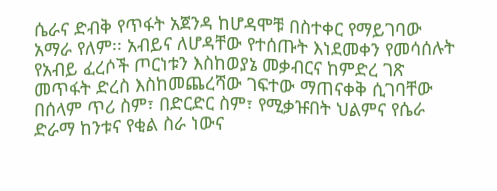ሴራና ድብቅ የጥፋት አጀንዳ ከሆዳሞቹ በስተቀር የማይገባው አማራ የለም፡፡ አብይና ለሆዳቸው የተሰጡት እነደመቀን የመሳሰሉት የአብይ ፈረሶች ጦርነቱን እስከወያኔ መቃብርና ከምድረ ገጽ መጥፋት ድረስ እስከመጨረሻው ገፍተው ማጠናቀቅ ሲገባቸው በሰላም ጥሪ ስም፣ በድርድር ስም፣ የሚቃዡበት ህልምና የሴራ ድራማ ከንቱና የቂል ስራ ነውና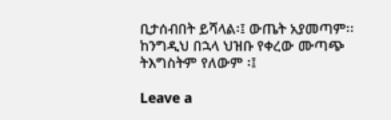ቢታሰብበት ይሻላል፡፤ ውጤት አያመጣም፡፡ ከንግዲህ በኋላ ህዝቡ የቀረው ሙጣጭ ትእግስትም የለውም ፡፤

Leave a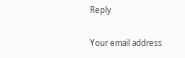Reply

Your email address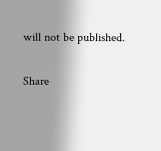will not be published.

Share